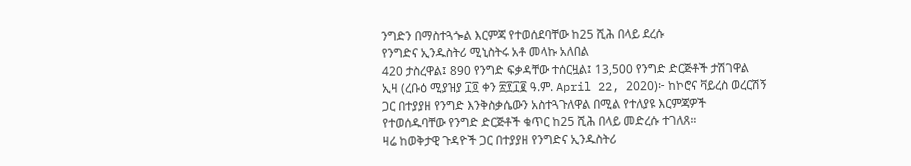ንግድን በማስተጓጐል እርምጃ የተወሰደባቸው ከ25 ሺሕ በላይ ደረሱ
የንግድና ኢንዱስትሪ ሚኒስትሩ አቶ መላኩ አለበል
420 ታስረዋል፤ 890 የንግድ ፍቃዳቸው ተሰርዟል፤ 13,500 የንግድ ድርጅቶች ታሽገዋል
ኢዛ (ረቡዕ ሚያዝያ ፲፬ ቀን ፳፻፲፪ ዓ.ም. April 22, 2020)፦ ከኮሮና ቫይረስ ወረርሽኝ ጋር በተያያዘ የንግድ እንቅስቃሴውን አስተጓጉለዋል በሚል የተለያዩ እርምጃዎች የተወሰዱባቸው የንግድ ድርጅቶች ቁጥር ከ25 ሺሕ በላይ መድረሱ ተገለጸ።
ዛሬ ከወቅታዊ ጉዳዮች ጋር በተያያዘ የንግድና ኢንዱስትሪ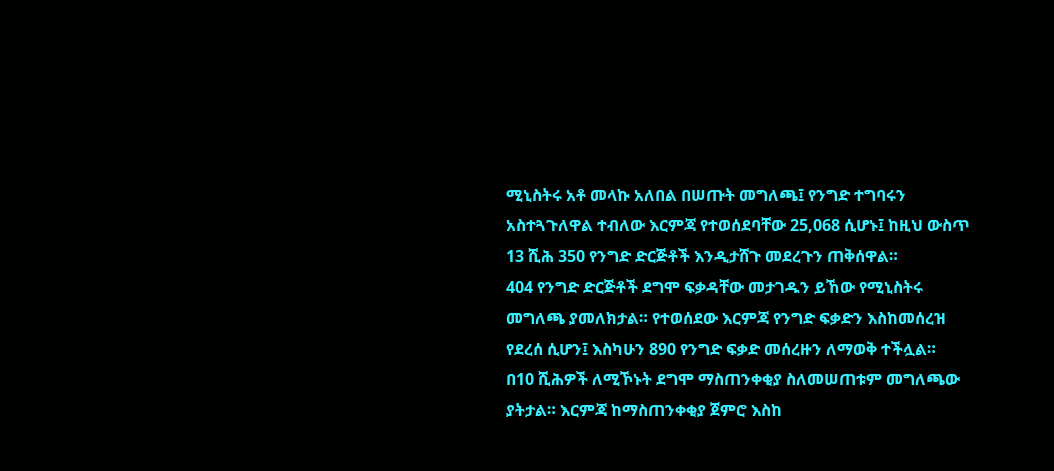ሚኒስትሩ አቶ መላኩ አለበል በሠጡት መግለጫ፤ የንግድ ተግባሩን አስተጓጉለዋል ተብለው እርምጃ የተወሰደባቸው 25,068 ሲሆኑ፤ ከዚህ ውስጥ 13 ሺሕ 350 የንግድ ድርጅቶች እንዲታሸጉ መደረጉን ጠቅሰዋል።
404 የንግድ ድርጅቶች ደግሞ ፍቃዳቸው መታገዱን ይኸው የሚኒስትሩ መግለጫ ያመለክታል። የተወሰደው እርምጃ የንግድ ፍቃድን እስከመሰረዝ የደረሰ ሲሆን፤ እስካሁን 890 የንግድ ፍቃድ መሰረዙን ለማወቅ ተችሏል።
በ10 ሺሕዎች ለሚኾኑት ደግሞ ማስጠንቀቂያ ስለመሠጠቱም መግለጫው ያትታል። እርምጃ ከማስጠንቀቂያ ጀምሮ እስከ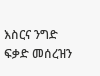እስርና ንግድ ፍቃድ መሰረዝን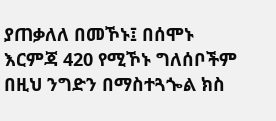ያጠቃለለ በመኾኑ፤ በሰሞኑ እርምጃ 420 የሚኾኑ ግለሰቦችም በዚህ ንግድን በማስተጓጐል ክስ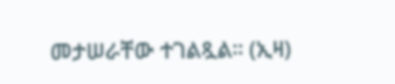መታሠራቸው ተገልጿል። (ኢዛ)